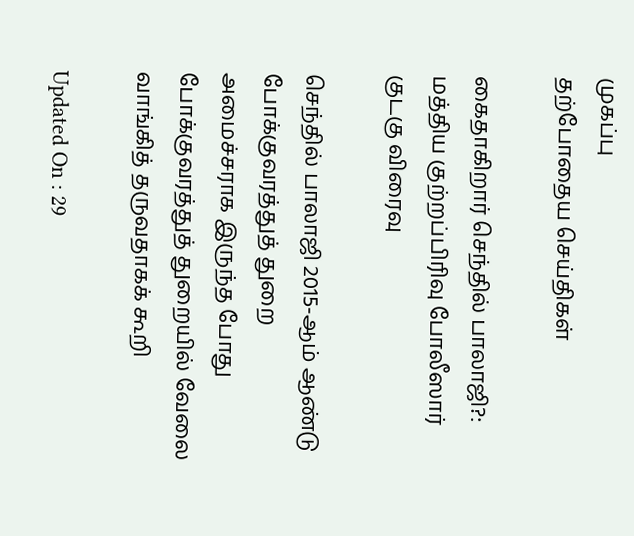முகப்பு
தற்போதைய செய்திகள்

கைதாகிறார் செந்தில் பாலாஜி?: மத்திய குற்றப்பிரிவு போலீஸார் குடகு விரைவு

செந்தில் பாலாஜி 2015-ஆம் ஆண்டு போக்குவரத்துத் துறை அமைச்சராக இருந்த போது போக்குவரத்துத் துறையில் வேலை வாங்கித் தருவதாகக் கூறி

Updated On : 29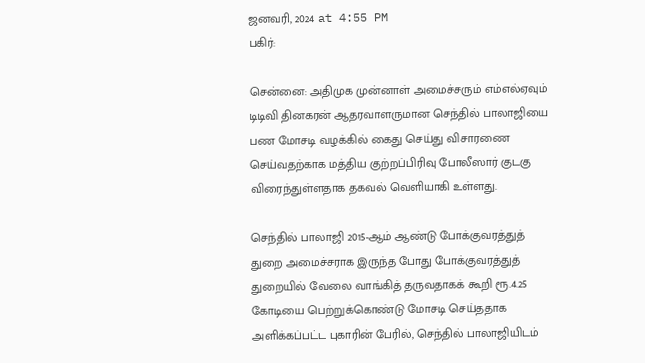ஜனவரி, 2024 at 4:55 PM
பகிர்:

சென்னை: அதிமுக முன்னாள் அமைச்சரும் எம்எல்ஏவும் டிடிவி தினகரன் ஆதரவாளருமான செந்தில் பாலாஜியை பண மோசடி வழக்கில் கைது செய்து விசாரணை செய்வதற்காக மத்திய குற்றப்பிரிவு போலீஸார் குடகு விரைந்துள்ளதாக தகவல் வெளியாகி உள்ளது.

செந்தில் பாலாஜி 2015-ஆம் ஆண்டு போக்குவரத்துத் துறை அமைச்சராக இருந்த போது போக்குவரத்துத் துறையில் வேலை வாங்கித் தருவதாகக் கூறி ரூ.4.25 கோடியை பெற்றுக்கொண்டு மோசடி செய்ததாக அளிக்கப்பட்ட புகாரின் பேரில், செந்தில் பாலாஜியிடம்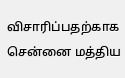விசாரிப்பதற்காக சென்னை மத்திய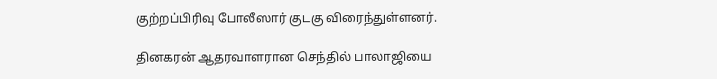குற்றப்பிரிவு போலீஸார் குடகு விரைந்துள்ளனர்.

தினகரன் ஆதரவாளரான செந்தில் பாலாஜியை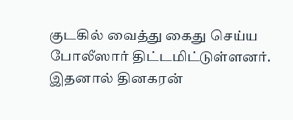குடகில் வைத்து கைது செய்ய போலீஸார் திட்டமிட்டுள்ளனர். இதனால் தினகரன்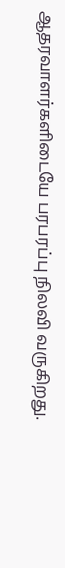ஆதரவாளர்களிடையே பரபரப்பு நிலவி வருகிறது.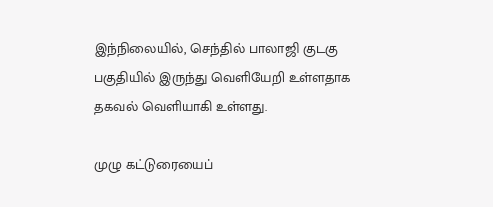இந்நிலையில், செந்தில் பாலாஜி குடகு பகுதியில் இருந்து வெளியேறி உள்ளதாக தகவல் வெளியாகி உள்ளது.

முழு கட்டுரையைப்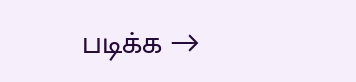படிக்க →